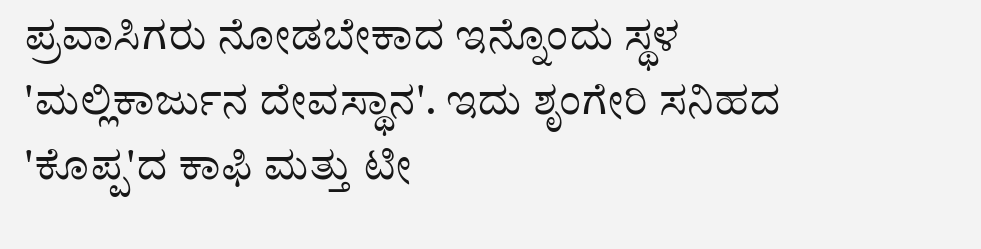ಪ್ರವಾಸಿಗರು ನೋಡಬೇಕಾದ ಇನ್ನೊಂದು ಸ್ಥಳ 'ಮಲ್ಲಿಕಾರ್ಜುನ ದೇವಸ್ಥಾನ'. ಇದು ಶೃಂಗೇರಿ ಸನಿಹದ 'ಕೊಪ್ಪ'ದ ಕಾಫಿ ಮತ್ತು ಟೀ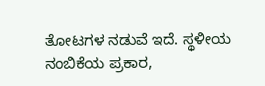ತೋಟಗಳ ನಡುವೆ ಇದೆ. ಸ್ಥಳೀಯ ನಂಬಿಕೆಯ ಪ್ರಕಾರ,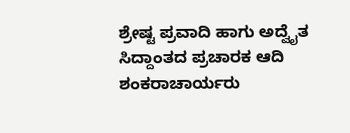ಶ್ರೇಷ್ಟ ಪ್ರವಾದಿ ಹಾಗು ಅದ್ವೈತ ಸಿದ್ದಾಂತದ ಪ್ರಚಾರಕ ಆದಿ ಶಂಕರಾಚಾರ್ಯರು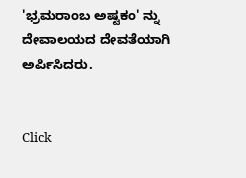'ಭ್ರಮರಾಂಬ ಅಷ್ಟಕಂ' ನ್ನು ದೇವಾಲಯದ ದೇವತೆಯಾಗಿ ಅರ್ಪಿಸಿದರು.


Click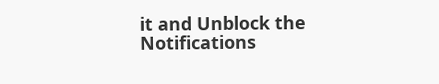it and Unblock the Notifications